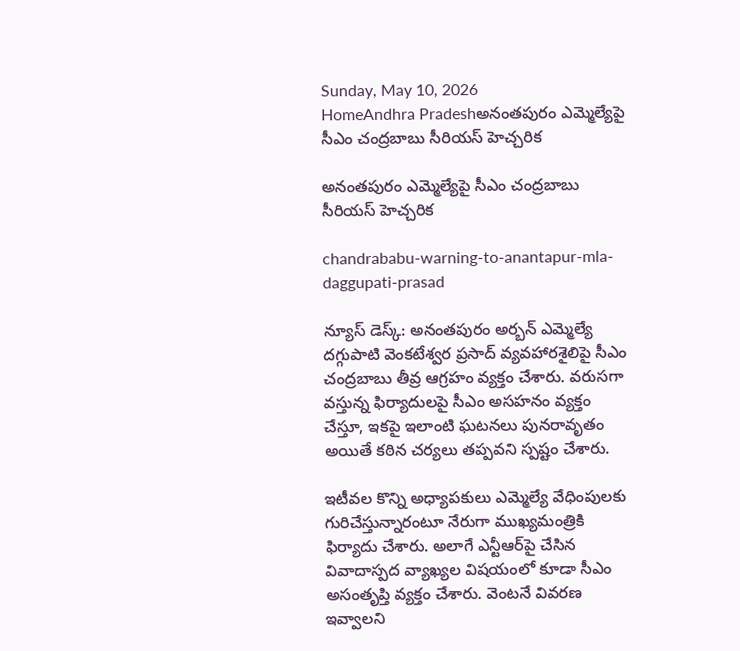Sunday, May 10, 2026
HomeAndhra Pradeshఅనంతపురం ఎమ్మెల్యేపై సీఎం చంద్రబాబు సీరియస్ హెచ్చరిక

అనంతపురం ఎమ్మెల్యేపై సీఎం చంద్రబాబు సీరియస్ హెచ్చరిక

chandrababu-warning-to-anantapur-mla-daggupati-prasad

న్యూస్ డెస్క్: అనంతపురం అర్బన్ ఎమ్మెల్యే దగ్గుపాటి వెంకటేశ్వర ప్రసాద్ వ్యవహారశైలిపై సీఎం చంద్రబాబు తీవ్ర ఆగ్రహం వ్యక్తం చేశారు. వరుసగా వస్తున్న ఫిర్యాదులపై సీఎం అసహనం వ్యక్తం చేస్తూ, ఇకపై ఇలాంటి ఘటనలు పునరావృతం అయితే కఠిన చర్యలు తప్పవని స్పష్టం చేశారు.

ఇటీవల కొన్ని అధ్యాపకులు ఎమ్మెల్యే వేధింపులకు గురిచేస్తున్నారంటూ నేరుగా ముఖ్యమంత్రికి ఫిర్యాదు చేశారు. అలాగే ఎన్టీఆర్‌పై చేసిన వివాదాస్పద వ్యాఖ్యల విషయంలో కూడా సీఎం అసంతృప్తి వ్యక్తం చేశారు. వెంటనే వివరణ ఇవ్వాలని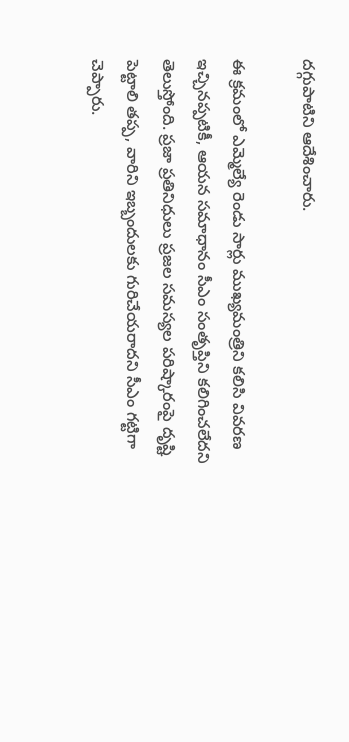దగ్గుపాటిని ఆదేశించారు.

ఈ క్రమంలో ఎమ్మెల్యే రెండు సార్లు ముఖ్యమంత్రిని కలిసి వివరణ ఇచ్చినప్పటికీ, ఆయన సమాధానం సీఎం సంతృప్తిని కలిగించలేదని తెలుస్తోంది. ప్రజా ప్రతినిధులు ప్రజల సమస్యల పరిష్కారంపై దృష్టి పెట్టాలి తప్ప, వారిని ఇబ్బందులకు గురిచేయరాదని సీఎం గట్టిగా చెప్పారు.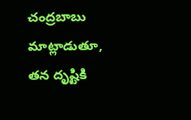చంద్రబాబు మాట్లాడుతూ, తన దృష్టికి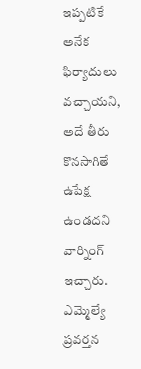ఇప్పటికే అనేక ఫిర్యాదులు వచ్చాయని, అదే తీరు కొనసాగితే ఉపేక్ష ఉండదని వార్నింగ్ ఇచ్చారు. ఎమ్మెల్యే ప్రవర్తన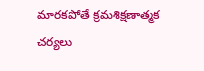మారకపోతే క్రమశిక్షణాత్మక చర్యలు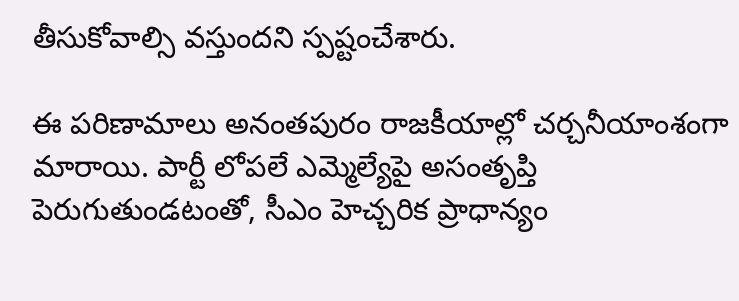తీసుకోవాల్సి వస్తుందని స్పష్టంచేశారు.

ఈ పరిణామాలు అనంతపురం రాజకీయాల్లో చర్చనీయాంశంగా మారాయి. పార్టీ లోపలే ఎమ్మెల్యేపై అసంతృప్తి పెరుగుతుండటంతో, సీఎం హెచ్చరిక ప్రాధాన్యం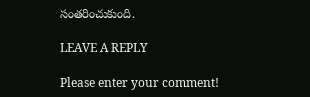సంతరించుకుంది.

LEAVE A REPLY

Please enter your comment!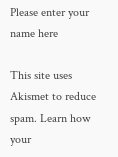Please enter your name here

This site uses Akismet to reduce spam. Learn how your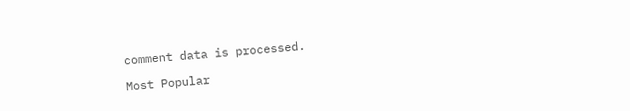comment data is processed.

Most Popular